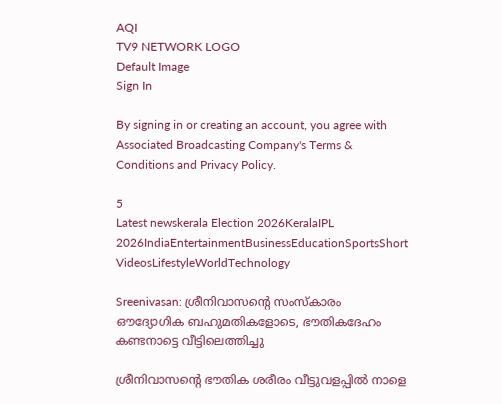AQI
TV9 NETWORK LOGO
Default Image
Sign In

By signing in or creating an account, you agree with Associated Broadcasting Company's Terms & Conditions and Privacy Policy.

5
Latest newskerala Election 2026KeralaIPL 2026IndiaEntertainmentBusinessEducationSportsShort VideosLifestyleWorldTechnology

Sreenivasan: ശ്രീനിവാസന്റെ സംസ്കാരം ഔദ്യോഗിക ബഹുമതികളോടെ, ഭൗതികദേഹം കണ്ടനാട്ടെ വീട്ടിലെത്തിച്ചു

ശ്രീനിവാസന്റെ ഭൗതിക ശരീരം വീട്ടുവളപ്പിൽ നാളെ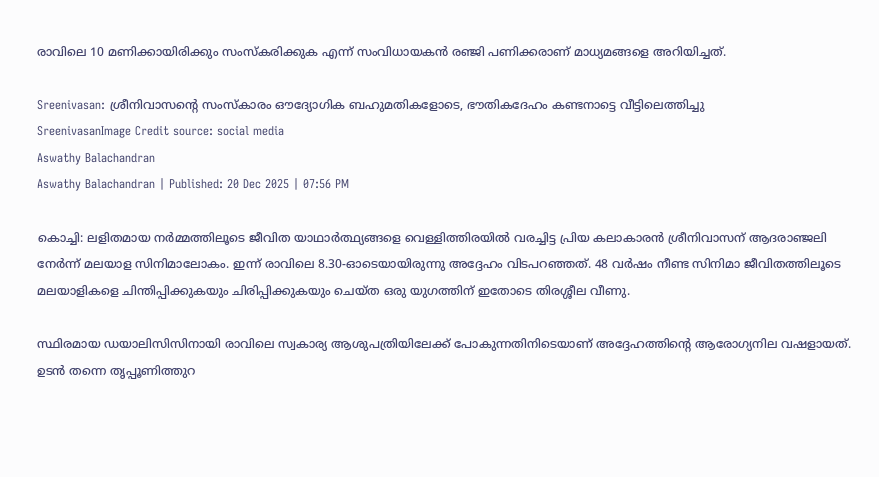രാവിലെ 10 മണിക്കായിരിക്കും സംസ്കരിക്കുക എന്ന് സംവിധായകൻ രഞ്ജി പണിക്കരാണ് മാധ്യമങ്ങളെ അറിയിച്ചത്.

Sreenivasan: ശ്രീനിവാസന്റെ സംസ്കാരം ഔദ്യോഗിക ബഹുമതികളോടെ, ഭൗതികദേഹം കണ്ടനാട്ടെ വീട്ടിലെത്തിച്ചു
SreenivasanImage Credit source: social media
Aswathy Balachandran
Aswathy Balachandran | Published: 20 Dec 2025 | 07:56 PM

കൊച്ചി: ലളിതമായ നർമ്മത്തിലൂടെ ജീവിത യാഥാർത്ഥ്യങ്ങളെ വെള്ളിത്തിരയിൽ വരച്ചിട്ട പ്രിയ കലാകാരൻ ശ്രീനിവാസന് ആദരാഞ്ജലി നേർന്ന് മലയാള സിനിമാലോകം. ഇന്ന് രാവിലെ 8.30-ഓടെയായിരുന്നു അദ്ദേഹം വിടപറഞ്ഞത്. 48 വർഷം നീണ്ട സിനിമാ ജീവിതത്തിലൂടെ മലയാളികളെ ചിന്തിപ്പിക്കുകയും ചിരിപ്പിക്കുകയും ചെയ്ത ഒരു യുഗത്തിന് ഇതോടെ തിരശ്ശീല വീണു.

സ്ഥിരമായ ഡയാലിസിസിനായി രാവിലെ സ്വകാര്യ ആശുപത്രിയിലേക്ക് പോകുന്നതിനിടെയാണ് അദ്ദേഹത്തിന്റെ ആരോഗ്യനില വഷളായത്. ഉടൻ തന്നെ തൃപ്പൂണിത്തുറ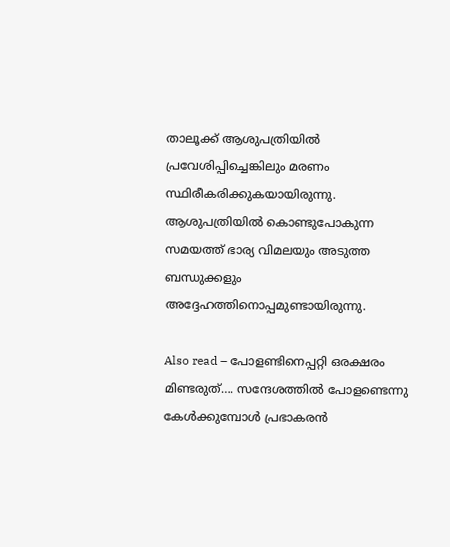താലൂക്ക് ആശുപത്രിയിൽ പ്രവേശിപ്പിച്ചെങ്കിലും മരണം സ്ഥിരീകരിക്കുകയായിരുന്നു. ആശുപത്രിയിൽ കൊണ്ടുപോകുന്ന സമയത്ത് ഭാര്യ വിമലയും അടുത്ത ബന്ധുക്കളും അദ്ദേഹത്തിനൊപ്പമുണ്ടായിരുന്നു.

Also read – പോളണ്ടിനെപ്പറ്റി ഒരക്ഷരം മിണ്ടരുത്…. സന്ദേശത്തിൽ പോളണ്ടെന്നു കേൾക്കുമ്പോൾ പ്രഭാകരൻ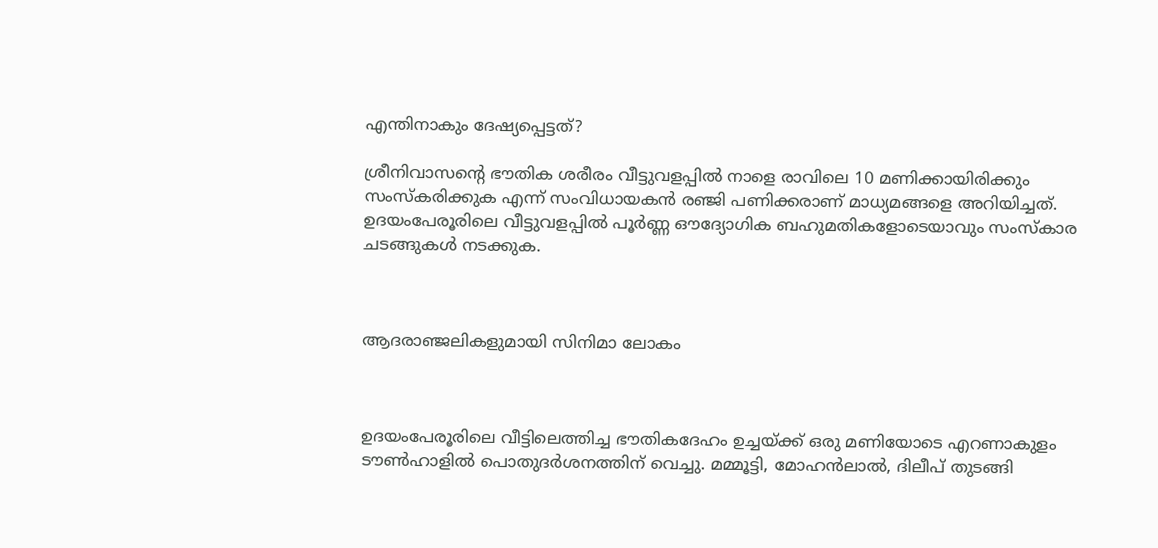എന്തിനാകും ദേഷ്യപ്പെട്ടത്?

ശ്രീനിവാസന്റെ ഭൗതിക ശരീരം വീട്ടുവളപ്പിൽ നാളെ രാവിലെ 10 മണിക്കായിരിക്കും സംസ്കരിക്കുക എന്ന് സംവിധായകൻ രഞ്ജി പണിക്കരാണ് മാധ്യമങ്ങളെ അറിയിച്ചത്. ഉദയംപേരൂരിലെ വീട്ടുവളപ്പിൽ പൂർണ്ണ ഔദ്യോഗിക ബഹുമതികളോടെയാവും സംസ്കാര ചടങ്ങുകൾ നടക്കുക.



ആദരാഞ്ജലികളുമായി സിനിമാ ലോകം



ഉദയംപേരൂരിലെ വീട്ടിലെത്തിച്ച ഭൗതികദേഹം ഉച്ചയ്ക്ക് ഒരു മണിയോടെ എറണാകുളം ടൗൺഹാളിൽ പൊതുദർശനത്തിന് വെച്ചു. മമ്മൂട്ടി, മോഹൻലാൽ, ദിലീപ് തുടങ്ങി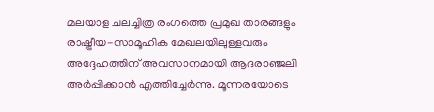മലയാള ചലച്ചിത്ര രംഗത്തെ പ്രമുഖ താരങ്ങളും രാഷ്ട്രീയ-സാമൂഹിക മേഖലയിലുള്ളവരും അദ്ദേഹത്തിന് അവസാനമായി ആദരാഞ്ജലി അർപ്പിക്കാൻ എത്തിച്ചേർന്നു. മൂന്നരയോടെ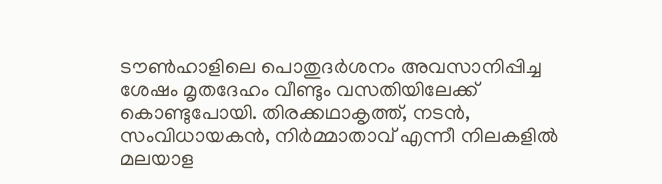ടൗൺഹാളിലെ പൊതുദർശനം അവസാനിപ്പിച്ച ശേഷം മൃതദേഹം വീണ്ടും വസതിയിലേക്ക് കൊണ്ടുപോയി. തിരക്കഥാകൃത്ത്, നടൻ, സംവിധായകൻ, നിർമ്മാതാവ് എന്നീ നിലകളിൽ മലയാള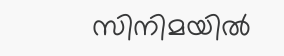സിനിമയിൽ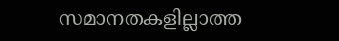സമാനതകളില്ലാത്ത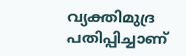വ്യക്തിമുദ്ര പതിപ്പിച്ചാണ്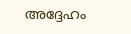അദ്ദേഹം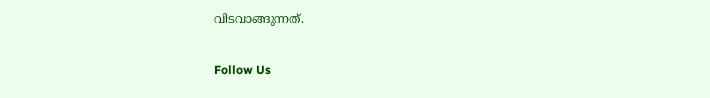വിടവാങ്ങുന്നത്.

Follow Us